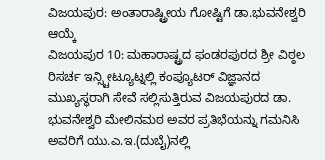ವಿಜಯಪುರ: ಅಂತಾರಾಷ್ಟ್ರೀಯ ಗೋಷ್ಟಿಗೆ ಡಾ.ಭುವನೇಶ್ವರಿ ಆಯ್ಕೆ
ವಿಜಯಪುರ 10: ಮಹಾರಾಷ್ಟ್ರದ ಫಂಡರಪುರದ ಶ್ರೀ ವಿಠ್ಠಲ ರಿಸರ್ಚ ಇನ್ಸ್ಟೀಟ್ಯೂಟ್ನಲ್ಲಿ ಕಂಪ್ಯೂಟರ್ ವಿಜ್ಞಾನದ ಮುಖ್ಯಸ್ಥರಾಗಿ ಸೇವೆ ಸಲ್ಲಿಸುತ್ತಿರುವ ವಿಜಯಪುರದ ಡಾ. ಭುವನೇಶ್ವರಿ ಮೇಲಿನಮಠ ಅವರ ಪ್ರತಿಭೆಯನ್ನು ಗಮನಿಸಿ ಅವರಿಗೆ ಯು.ಎ.ಇ.(ದುಬೈ)ನಲ್ಲಿ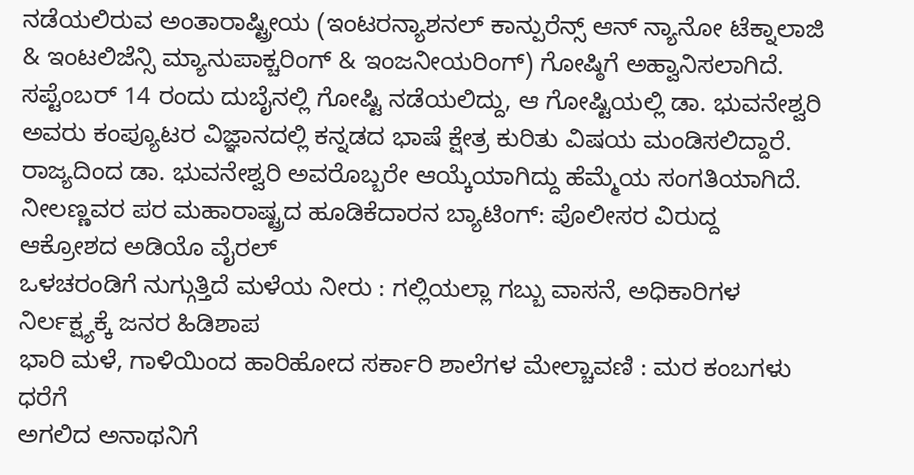ನಡೆಯಲಿರುವ ಅಂತಾರಾಷ್ಟ್ರೀಯ (ಇಂಟರನ್ಯಾಶನಲ್ ಕಾನ್ಪುರೆನ್ಸ್ ಆನ್ ನ್ಯಾನೋ ಟೆಕ್ನಾಲಾಜಿ & ಇಂಟಲಿಜೆನ್ಸಿ ಮ್ಯಾನುಪಾಕ್ಚರಿಂಗ್ & ಇಂಜನೀಯರಿಂಗ್) ಗೋಷ್ಠಿಗೆ ಅಹ್ವಾನಿಸಲಾಗಿದೆ.
ಸಪ್ಟೆಂಬರ್ 14 ರಂದು ದುಬೈನಲ್ಲಿ ಗೋಷ್ಟಿ ನಡೆಯಲಿದ್ದು, ಆ ಗೋಷ್ಟಿಯಲ್ಲಿ ಡಾ. ಭುವನೇಶ್ವರಿ ಅವರು ಕಂಪ್ಯೂಟರ ವಿಜ್ಞಾನದಲ್ಲಿ ಕನ್ನಡದ ಭಾಷೆ ಕ್ಷೇತ್ರ ಕುರಿತು ವಿಷಯ ಮಂಡಿಸಲಿದ್ದಾರೆ. ರಾಜ್ಯದಿಂದ ಡಾ. ಭುವನೇಶ್ವರಿ ಅವರೊಬ್ಬರೇ ಆಯ್ಕೆಯಾಗಿದ್ದು ಹೆಮ್ಮೆಯ ಸಂಗತಿಯಾಗಿದೆ.
ನೀಲಣ್ಣವರ ಪರ ಮಹಾರಾಷ್ಟ್ರದ ಹೂಡಿಕೆದಾರನ ಬ್ಯಾಟಿಂಗ್: ಪೊಲೀಸರ ವಿರುದ್ದ ಆಕ್ರೋಶದ ಅಡಿಯೊ ವೈರಲ್
ಒಳಚರಂಡಿಗೆ ನುಗ್ಗುತ್ತಿದೆ ಮಳೆಯ ನೀರು : ಗಲ್ಲಿಯಲ್ಲಾ ಗಬ್ಬು ವಾಸನೆ, ಅಧಿಕಾರಿಗಳ ನಿರ್ಲಕ್ಷ್ಯಕ್ಕೆ ಜನರ ಹಿಡಿಶಾಪ
ಭಾರಿ ಮಳೆ, ಗಾಳಿಯಿಂದ ಹಾರಿಹೋದ ಸರ್ಕಾರಿ ಶಾಲೆಗಳ ಮೇಲ್ಚಾವಣಿ : ಮರ ಕಂಬಗಳು ಧರೆಗೆ
ಅಗಲಿದ ಅನಾಥನಿಗೆ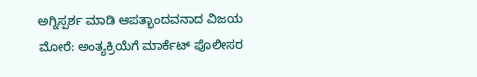ಅಗ್ನಿಸ್ಪರ್ಶ ಮಾಡಿ ಆಪತ್ಭಾಂದವನಾದ ವಿಜಯ ಮೋರೆ: ಅಂತ್ಯಕ್ರಿಯೆಗೆ ಮಾರ್ಕೆಟ್ ಪೊಲೀಸರ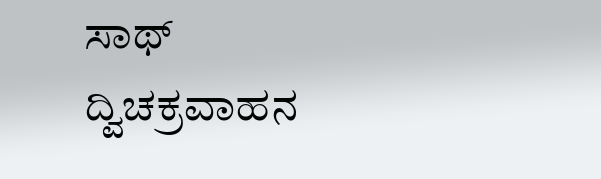ಸಾಥ್
ದ್ವಿಚಕ್ರವಾಹನ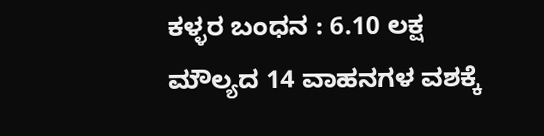ಕಳ್ಳರ ಬಂಧನ : 6.10 ಲಕ್ಷ ಮೌಲ್ಯದ 14 ವಾಹನಗಳ ವಶಕ್ಕೆ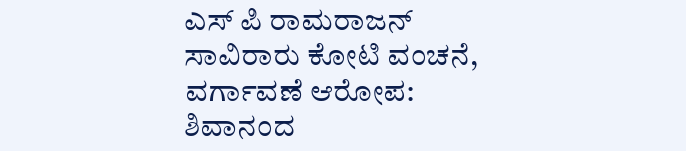ಎಸ್ ಪಿ ರಾಮರಾಜನ್
ಸಾವಿರಾರು ಕೋಟಿ ವಂಚನೆ, ವರ್ಗಾವಣೆ ಆರೋಪ: ಶಿವಾನಂದ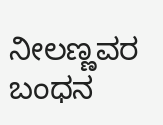ನೀಲಣ್ಣವರ ಬಂಧನ